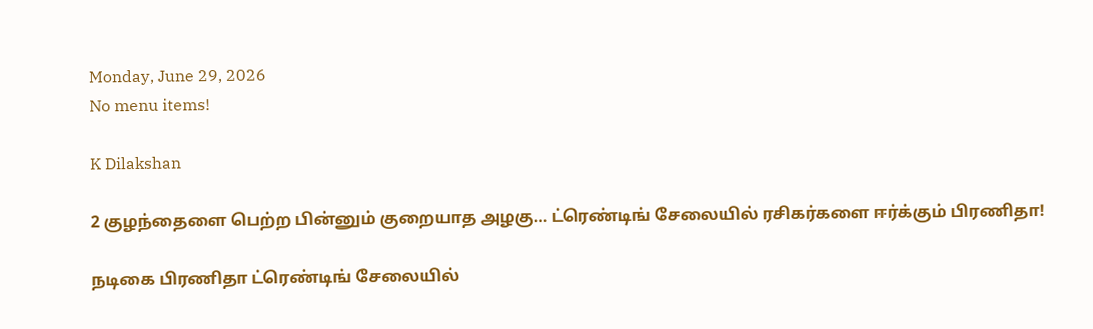Monday, June 29, 2026
No menu items!

K Dilakshan

2 குழந்தைளை பெற்ற பின்னும் குறையாத அழகு… ட்ரெண்டிங் சேலையில் ரசிகர்களை ஈர்க்கும் பிரணிதா!

நடிகை பிரணிதா ட்ரெண்டிங் சேலையில்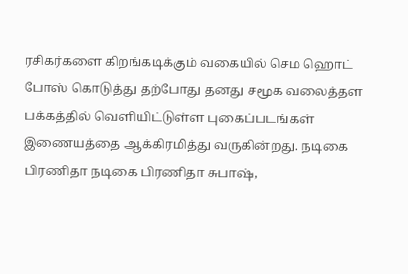ரசிகர்களை கிறங்கடிக்கும் வகையில் செம ஹொட் போஸ் கொடுத்து தற்போது தனது சமூக வலைத்தள பக்கத்தில் வெளியிட்டுள்ள புகைப்படங்கள் இணையத்தை ஆக்கிரமித்து வருகின்றது. நடிகை பிரணிதா நடிகை பிரணிதா சுபாஷ்,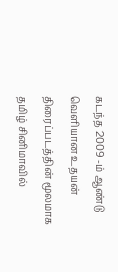கடந்த 2009 -ம் ஆண்டு வெளியான உதயன் திரைப்படத்தின் மூலமாக தமிழ் சினிமாவில்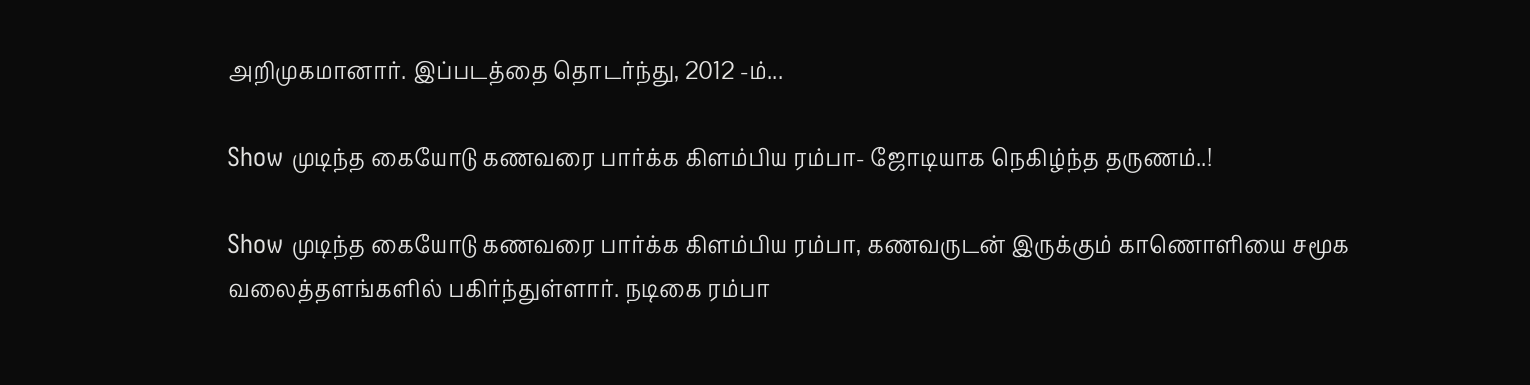அறிமுகமானார். இப்படத்தை தொடர்ந்து, 2012 -ம்...

Show முடிந்த கையோடு கணவரை பார்க்க கிளம்பிய ரம்பா- ஜோடியாக நெகிழ்ந்த தருணம்..!

Show முடிந்த கையோடு கணவரை பார்க்க கிளம்பிய ரம்பா, கணவருடன் இருக்கும் காணொளியை சமூக வலைத்தளங்களில் பகிர்ந்துள்ளார். நடிகை ரம்பா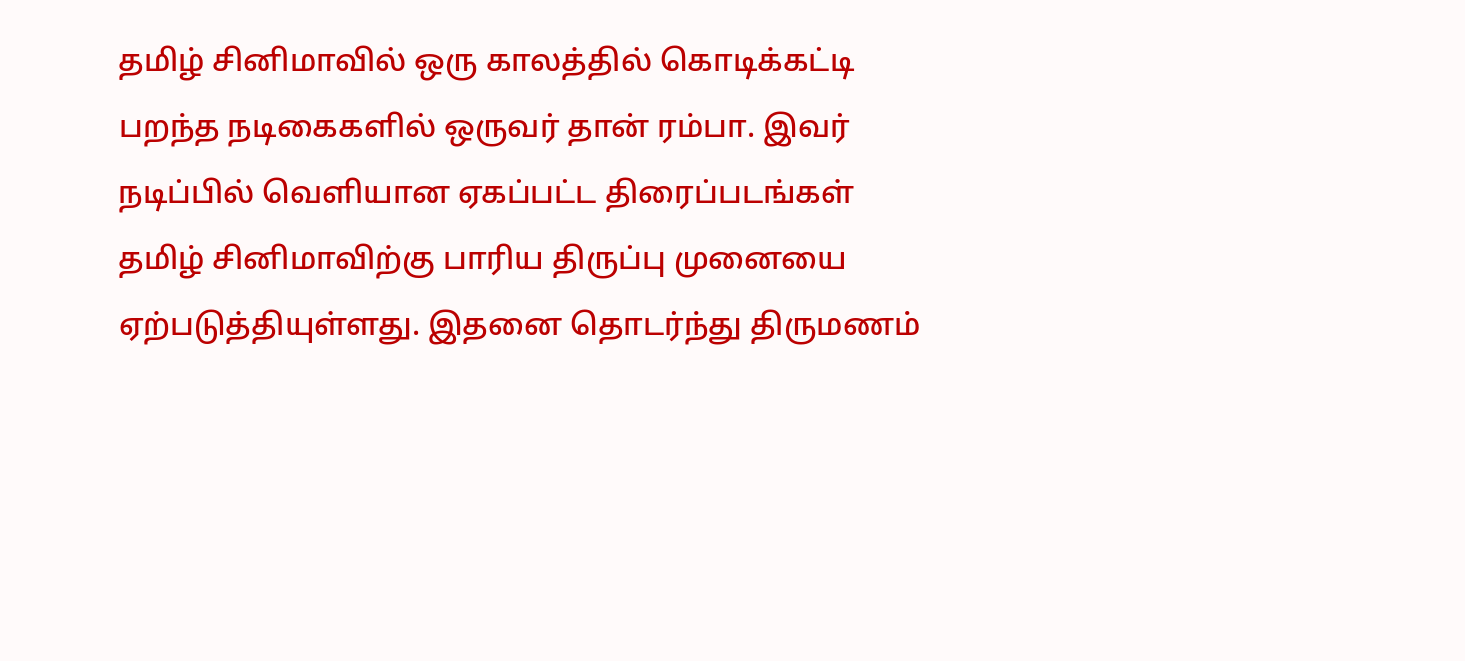தமிழ் சினிமாவில் ஒரு காலத்தில் கொடிக்கட்டி பறந்த நடிகைகளில் ஒருவர் தான் ரம்பா. இவர் நடிப்பில் வெளியான ஏகப்பட்ட திரைப்படங்கள் தமிழ் சினிமாவிற்கு பாரிய திருப்பு முனையை ஏற்படுத்தியுள்ளது. இதனை தொடர்ந்து திருமணம்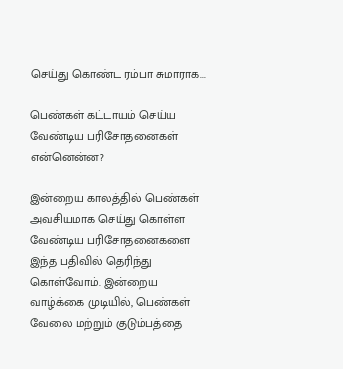செய்து கொண்ட ரம்பா சுமாராக...

பெண்கள் கட்டாயம் செய்ய வேண்டிய பரிசோதனைகள் என்னென்ன?

இன்றைய காலத்தில் பெண்கள் அவசியமாக செய்து கொள்ள வேண்டிய பரிசோதனைகளை இந்த பதிவில் தெரிந்து கொள்வோம். இன்றைய வாழ்க்கை முடியில், பெண்கள் வேலை மற்றும் குடும்பத்தை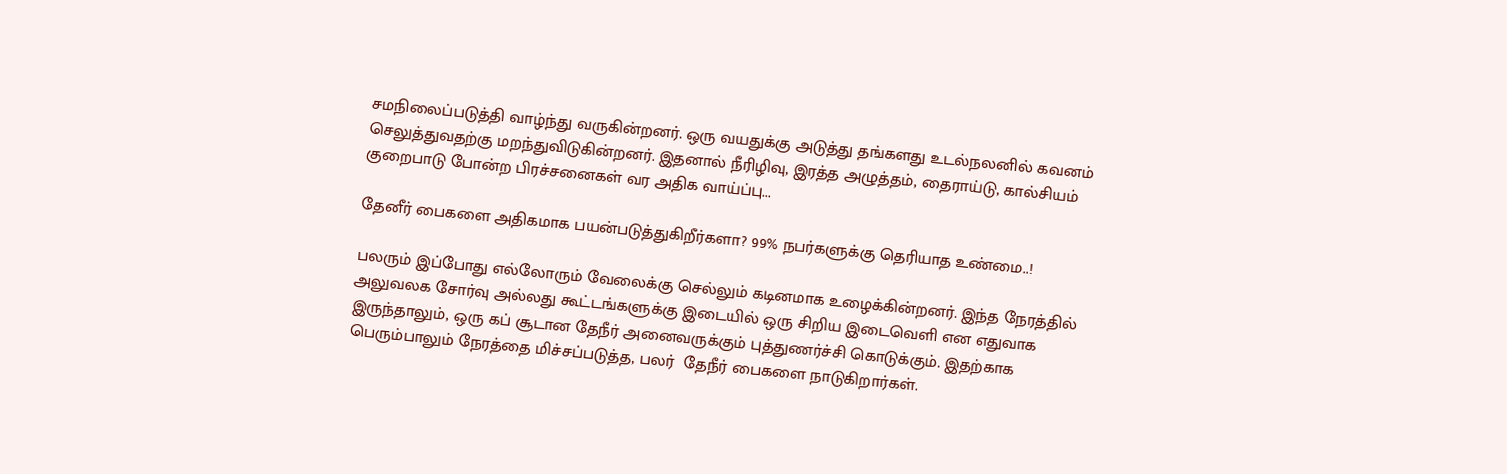சமநிலைப்படுத்தி வாழ்ந்து வருகின்றனர். ஒரு வயதுக்கு அடுத்து தங்களது உடல்நலனில் கவனம் செலுத்துவதற்கு மறந்துவிடுகின்றனர். இதனால் நீரிழிவு, இரத்த அழுத்தம், தைராய்டு, கால்சியம் குறைபாடு போன்ற பிரச்சனைகள் வர அதிக வாய்ப்பு...

தேனீர் பைகளை அதிகமாக பயன்படுத்துகிறீர்களா? 99% நபர்களுக்கு தெரியாத உண்மை..!

பலரும் இப்போது எல்லோரும் வேலைக்கு செல்லும் கடினமாக உழைக்கின்றனர். இந்த நேரத்தில் அலுவலக சோர்வு அல்லது கூட்டங்களுக்கு இடையில் ஒரு சிறிய இடைவெளி என எதுவாக இருந்தாலும், ஒரு கப் சூடான தேநீர் அனைவருக்கும் புத்துணர்ச்சி கொடுக்கும். இதற்காக பெரும்பாலும் நேரத்தை மிச்சப்படுத்த, பலர்  தேநீர் பைகளை நாடுகிறார்கள்.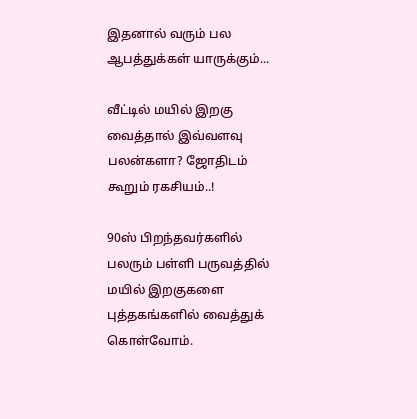இதனால் வரும் பல ஆபத்துக்கள் யாருக்கும்...

வீட்டில் மயில் இறகு வைத்தால் இவ்வளவு பலன்களா? ஜோதிடம் கூறும் ரகசியம்..!

90ஸ் பிறந்தவர்களில் பலரும் பள்ளி பருவத்தில் மயில் இறகுகளை புத்தகங்களில் வைத்துக் கொள்வோம்.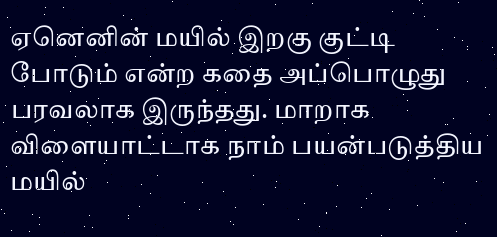ஏனெனின் மயில் இறகு குட்டி போடும் என்ற கதை அப்பொழுது பரவலாக இருந்தது. மாறாக விளையாட்டாக நாம் பயன்படுத்திய மயில்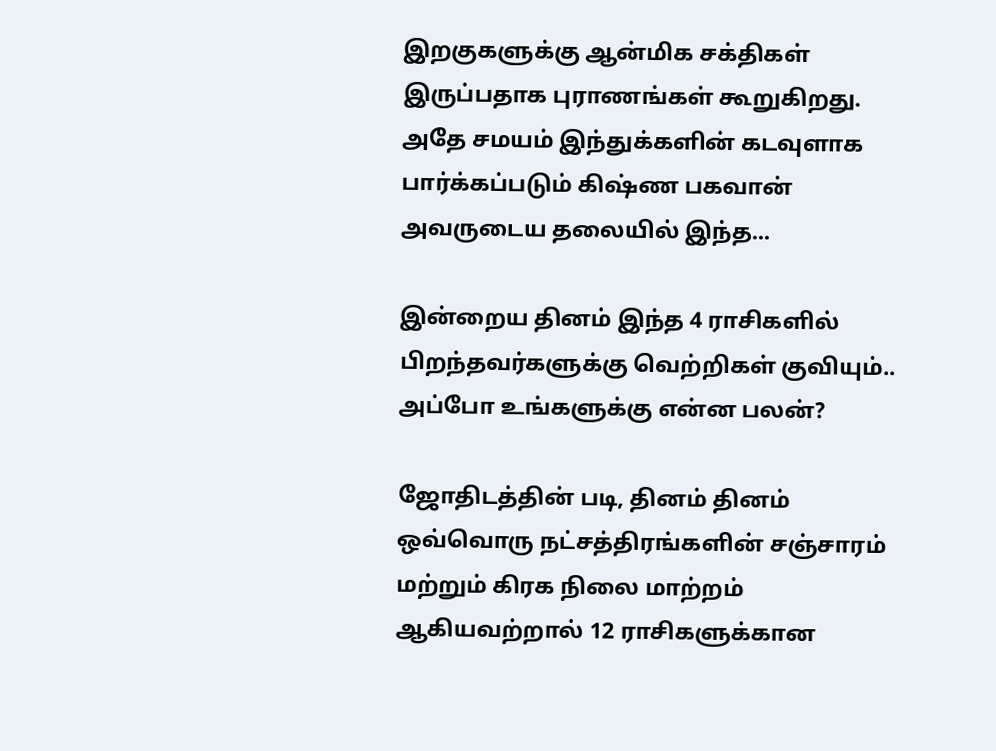இறகுகளுக்கு ஆன்மிக சக்திகள் இருப்பதாக புராணங்கள் கூறுகிறது. அதே சமயம் இந்துக்களின் கடவுளாக பார்க்கப்படும் கிஷ்ண பகவான் அவருடைய தலையில் இந்த...

இன்றைய தினம் இந்த 4 ராசிகளில் பிறந்தவர்களுக்கு வெற்றிகள் குவியும்.. அப்போ உங்களுக்கு என்ன பலன்?

ஜோதிடத்தின் படி, தினம் தினம் ஒவ்வொரு நட்சத்திரங்களின் சஞ்சாரம் மற்றும் கிரக நிலை மாற்றம் ஆகியவற்றால் 12 ராசிகளுக்கான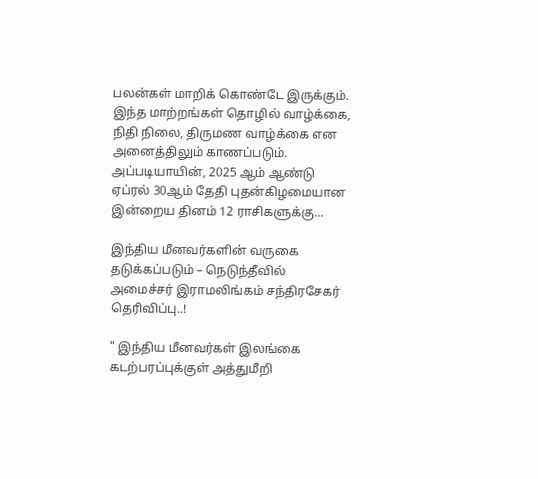பலன்கள் மாறிக் கொண்டே இருக்கும். இந்த மாற்றங்கள் தொழில் வாழ்க்கை, நிதி நிலை, திருமண வாழ்க்கை என அனைத்திலும் காணப்படும். அப்படியாயின், 2025 ஆம் ஆண்டு ஏப்ரல் 30ஆம் தேதி புதன்கிழமையான இன்றைய தினம் 12 ராசிகளுக்கு...

இந்திய மீனவர்களின் வருகை தடுக்கப்படும் – நெடுந்தீவில் அமைச்சர் இராமலிங்கம் சந்திரசேகர் தெரிவிப்பு..!

" இந்திய மீனவர்கள் இலங்கை கடற்பரப்புக்குள் அத்துமீறி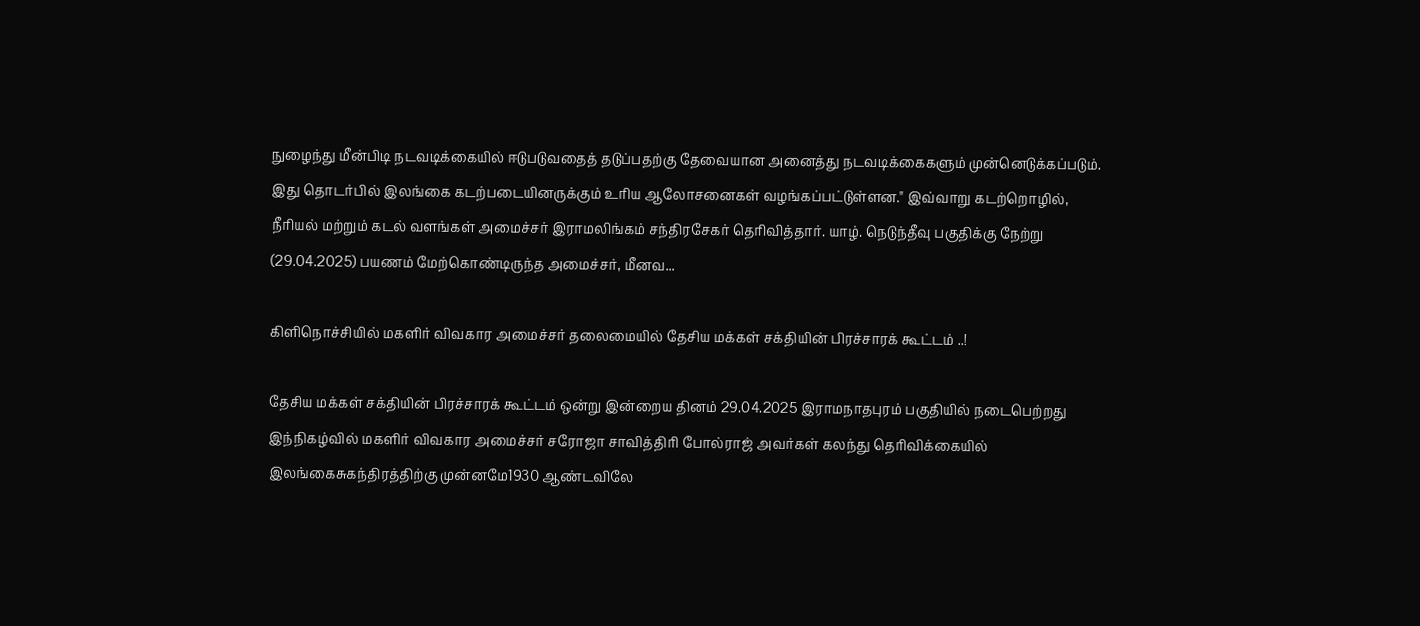நுழைந்து மீன்பிடி நடவடிக்கையில் ஈடுபடுவதைத் தடுப்பதற்கு தேவையான அனைத்து நடவடிக்கைகளும் முன்னெடுக்கப்படும். இது தொடர்பில் இலங்கை கடற்படையினருக்கும் உரிய ஆலோசனைகள் வழங்கப்பட்டுள்ளன." இவ்வாறு கடற்றொழில், நீரியல் மற்றும் கடல் வளங்கள் அமைச்சர் இராமலிங்கம் சந்திரசேகர் தெரிவித்தார். யாழ். நெடுந்தீவு பகுதிக்கு நேற்று (29.04.2025) பயணம் மேற்கொண்டிருந்த அமைச்சர், மீனவ...

கிளிநொச்சியில் மகளிர் விவகார அமைச்சர் தலைமையில் தேசிய மக்கள் சக்தியின் பிரச்சாரக் கூட்டம் ..!

தேசிய மக்கள் சக்தியின் பிரச்சாரக் கூட்டம் ஒன்று இன்றைய தினம் 29.04.2025 இராமநாதபுரம் பகுதியில் நடைபெற்றது இந்நிகழ்வில் மகளிர் விவகார அமைச்சர் சரோஜா சாவித்திரி போல்ராஜ் அவர்கள் கலந்து தெரிவிக்கையில்  இலங்கைசுகந்திரத்திற்கு முன்னமே1930 ஆண்டவிலே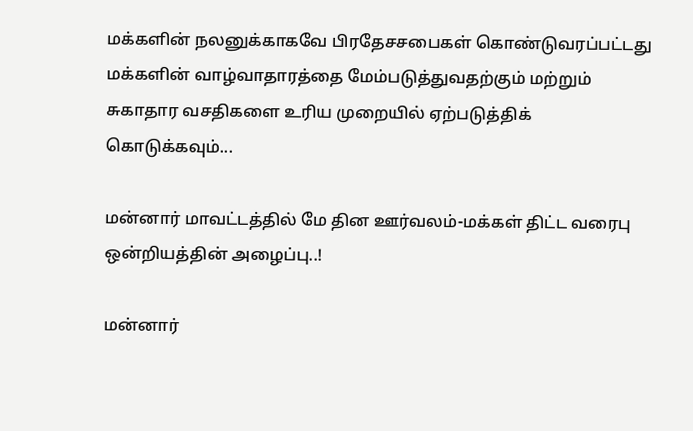மக்களின் நலனுக்காகவே பிரதேசசபைகள் கொண்டுவரப்பட்டது  மக்களின் வாழ்வாதாரத்தை மேம்படுத்துவதற்கும் மற்றும் சுகாதார வசதிகளை உரிய முறையில் ஏற்படுத்திக் கொடுக்கவும்...

மன்னார் மாவட்டத்தில் மே தின ஊர்வலம்-மக்கள் திட்ட வரைபு ஒன்றியத்தின் அழைப்பு..!

மன்னார்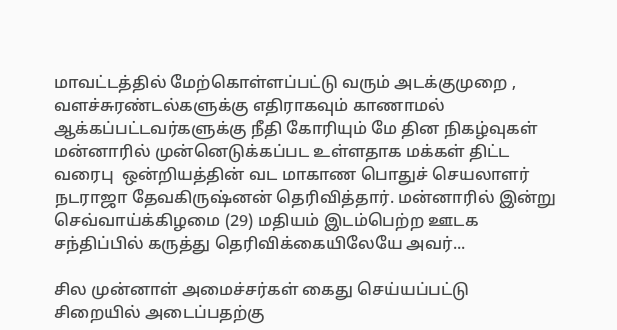மாவட்டத்தில் மேற்கொள்ளப்பட்டு வரும் அடக்குமுறை , வளச்சுரண்டல்களுக்கு எதிராகவும் காணாமல் ஆக்கப்பட்டவர்களுக்கு நீதி கோரியும் மே தின நிகழ்வுகள் மன்னாரில் முன்னெடுக்கப்பட உள்ளதாக மக்கள் திட்ட வரைபு  ஒன்றியத்தின் வட மாகாண பொதுச் செயலாளர் நடராஜா தேவகிருஷ்னன் தெரிவித்தார். மன்னாரில் இன்று செவ்வாய்க்கிழமை (29) மதியம் இடம்பெற்ற ஊடக சந்திப்பில் கருத்து தெரிவிக்கையிலேயே அவர்...

சில முன்னாள் அமைச்சர்கள் கைது செய்யப்பட்டு சிறையில் அடைப்பதற்கு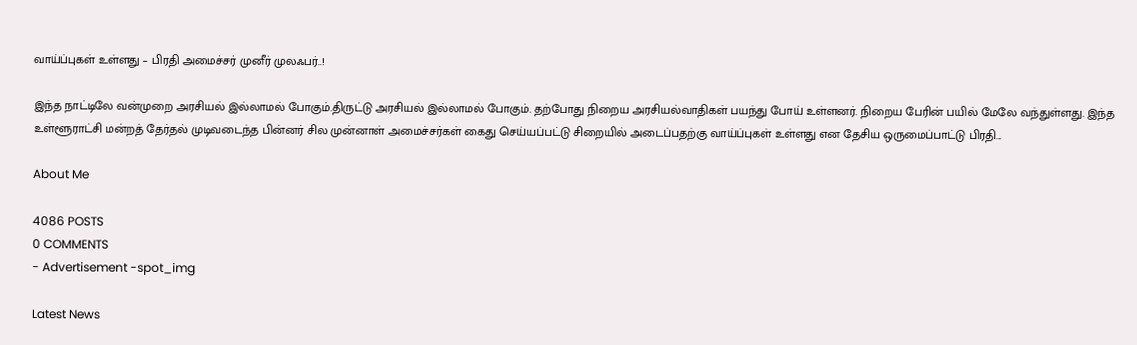வாய்ப்புகள் உள்ளது – பிரதி அமைச்சர் முனீர் முலஃபர்..!

இந்த நாட்டிலே வன்முறை அரசியல் இல்லாமல் போகும்.திருட்டு அரசியல் இல்லாமல் போகும். தற்போது நிறைய அரசியல்வாதிகள் பயந்து போய் உள்ளனர். நிறைய பேரின் பயில் மேலே வந்துள்ளது. இந்த உள்ளூராட்சி மன்றத் தேர்தல் முடிவடைந்த பின்னர் சில முன்னாள் அமைச்சர்கள் கைது செய்யப்பட்டு சிறையில் அடைப்பதற்கு வாய்ப்புகள் உள்ளது என தேசிய ஒருமைப்பாட்டு பிரதி...

About Me

4086 POSTS
0 COMMENTS
- Advertisement -spot_img

Latest News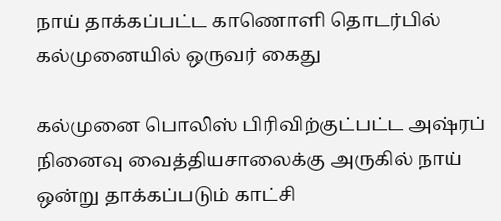நாய் தாக்கப்பட்ட காணொளி தொடர்பில் கல்முனையில் ஒருவர் கைது

கல்முனை பொலிஸ் பிரிவிற்குட்பட்ட அஷ்ரப் நினைவு வைத்தியசாலைக்கு அருகில் நாய் ஒன்று தாக்கப்படும் காட்சி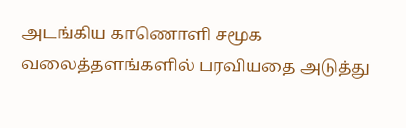அடங்கிய காணொளி சமூக வலைத்தளங்களில் பரவியதை அடுத்து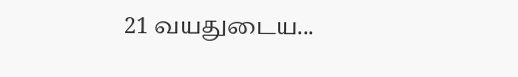21 வயதுடைய...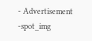- Advertisement -spot_img